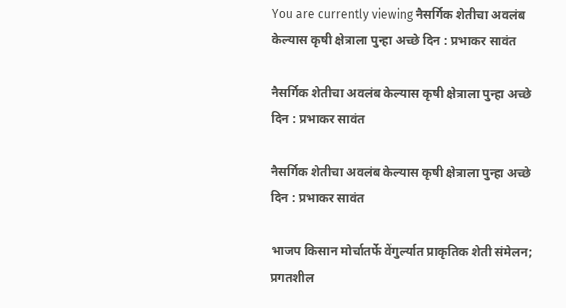You are currently viewing नैसर्गिक शेतीचा अवलंब केल्यास कृषी क्षेत्राला पुन्हा अच्छे दिन : प्रभाकर सावंत

नैसर्गिक शेतीचा अवलंब केल्यास कृषी क्षेत्राला पुन्हा अच्छे दिन : प्रभाकर सावंत

नैसर्गिक शेतीचा अवलंब केल्यास कृषी क्षेत्राला पुन्हा अच्छे दिन : प्रभाकर सावंत

भाजप किसान मोर्चातर्फे वेंगुर्ल्यात प्राकृतिक शेती संमेलन; प्रगतशील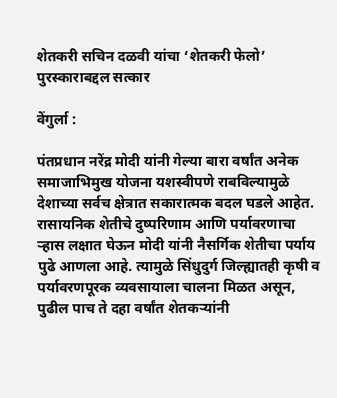शेतकरी सचिन दळवी यांचा ‘शेतकरी फेलो’ पुरस्काराबद्दल सत्कार

वेंगुर्ला :

पंतप्रधान नरेंद्र मोदी यांनी गेल्या बारा वर्षांत अनेक समाजाभिमुख योजना यशस्वीपणे राबविल्यामुळे देशाच्या सर्वच क्षेत्रात सकारात्मक बदल घडले आहेत. रासायनिक शेतीचे दुष्परिणाम आणि पर्यावरणाचा ऱ्हास लक्षात घेऊन मोदी यांनी नैसर्गिक शेतीचा पर्याय पुढे आणला आहे. त्यामुळे सिंधुदुर्ग जिल्ह्यातही कृषी व पर्यावरणपूरक व्यवसायाला चालना मिळत असून, पुढील पाच ते दहा वर्षांत शेतकऱ्यांनी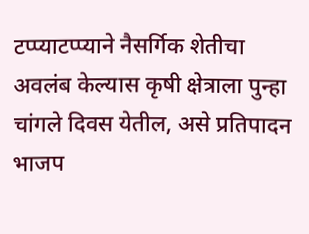टप्प्याटप्प्याने नैसर्गिक शेतीचा अवलंब केल्यास कृषी क्षेत्राला पुन्हा चांगले दिवस येतील, असे प्रतिपादन भाजप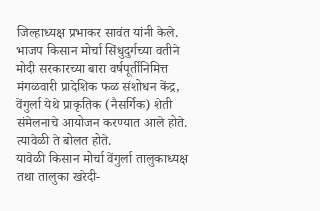जिल्हाध्यक्ष प्रभाकर सावंत यांनी केले.
भाजप किसान मोर्चा सिंधुदुर्गच्या वतीने मोदी सरकारच्या बारा वर्षपूर्तीनिमित्त मंगळवारी प्रादेशिक फळ संशोधन केंद्र, वेंगुर्ला येथे प्राकृतिक (नैसर्गिक) शेती संमेलनाचे आयोजन करण्यात आले होते. त्यावेळी ते बोलत होते.
यावेळी किसान मोर्चा वेंगुर्ला तालुकाध्यक्ष तथा तालुका खरेदी-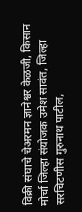विक्री संघाचे चेअरमन ज्ञानेश्वर केळजी, किसान मोर्चा जिल्हा संयोजक उमेश सावंत, जिल्हा सरचिटणीस गुरुनाथ पाटील,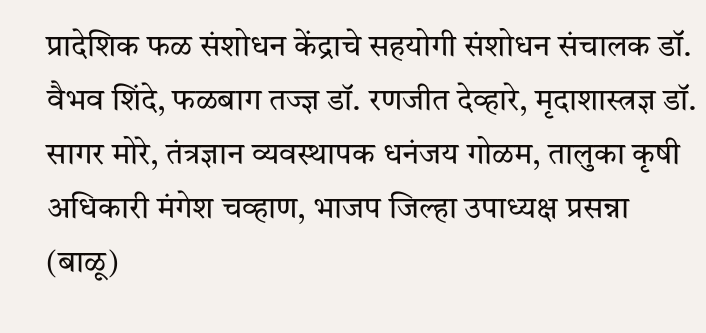प्रादेशिक फळ संशोधन केंद्राचे सहयोगी संशोधन संचालक डॉ. वैभव शिंदे, फळबाग तज्ज्ञ डॉ. रणजीत देव्हारे, मृदाशास्त्रज्ञ डॉ. सागर मोरे, तंत्रज्ञान व्यवस्थापक धनंजय गोळम, तालुका कृषी अधिकारी मंगेश चव्हाण, भाजप जिल्हा उपाध्यक्ष प्रसन्ना (बाळू)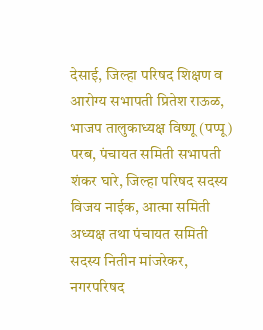देसाई, जिल्हा परिषद शिक्षण व आरोग्य सभापती प्रितेश राऊळ, भाजप तालुकाध्यक्ष विष्णू (पप्पू) परब, पंचायत समिती सभापती शंकर घारे, जिल्हा परिषद सदस्य विजय नाईक, आत्मा समिती अध्यक्ष तथा पंचायत समिती सदस्य नितीन मांजरेकर, नगरपरिषद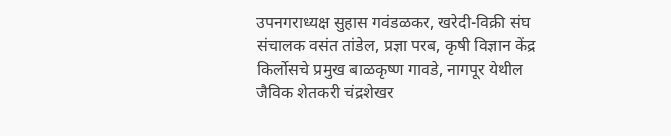उपनगराध्यक्ष सुहास गवंडळकर, खरेदी-विक्री संघ संचालक वसंत तांडेल, प्रज्ञा परब, कृषी विज्ञान केंद्र किर्लोसचे प्रमुख बाळकृष्ण गावडे, नागपूर येथील जैविक शेतकरी चंद्रशेखर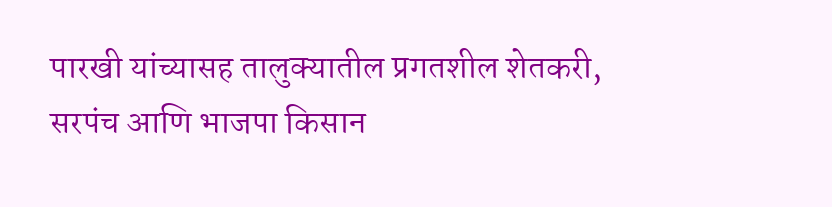पारखी यांच्यासह तालुक्यातील प्रगतशील शेतकरी, सरपंच आणि भाजपा किसान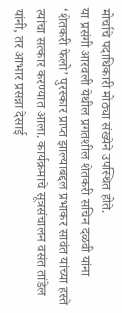मोर्चाचे पदाधिकारी मोठ्या संख्येने उपस्थित होते.
या प्रसंगी आरवली येथील प्रगतशील शेतकरी सचिन दळवी यांना ‘शेतकरी फेलो’ पुरस्कार प्राप्त झाल्याबद्दल प्रभाकर सावंत यांच्या हस्ते त्यांचा सत्कार करण्यात आला. कार्यक्रमाचे सूत्रसंचालन वसंत तांडेल यांनी, तर आभार प्रसन्ना देसाई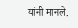यांनी मानले.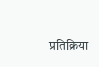प्रतिक्रिया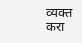व्यक्त करा